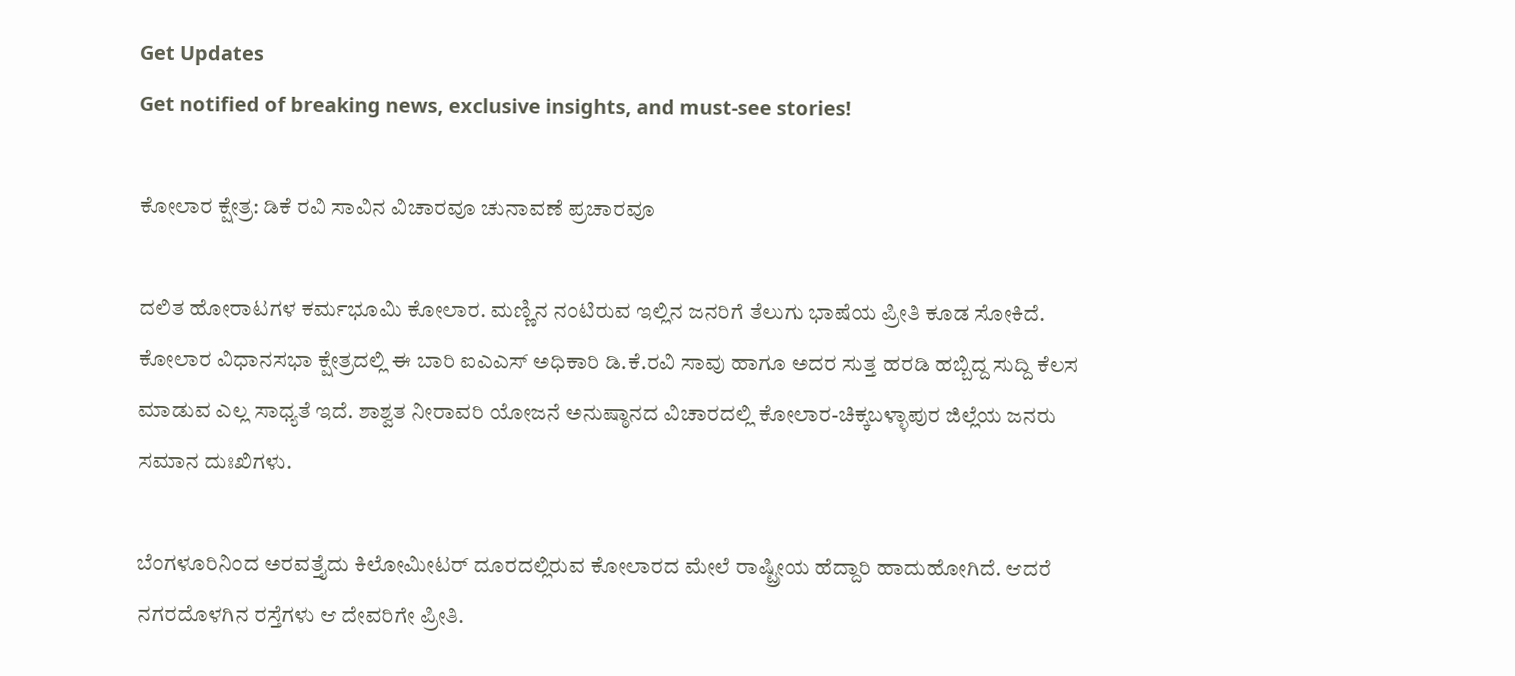Get Updates
Get notified of breaking news, exclusive insights, and must-see stories!

ಕೋಲಾರ ಕ್ಷೇತ್ರ: ಡಿಕೆ ರವಿ ಸಾವಿನ ವಿಚಾರವೂ ಚುನಾವಣೆ ಪ್ರಚಾರವೂ

ದಲಿತ ಹೋರಾಟಗಳ ಕರ್ಮಭೂಮಿ ಕೋಲಾರ. ಮಣ್ಣಿನ ನಂಟಿರುವ ಇಲ್ಲಿನ ಜನರಿಗೆ ತೆಲುಗು ಭಾಷೆಯ ಪ್ರೀತಿ ಕೂಡ ಸೋಕಿದೆ. ಕೋಲಾರ ವಿಧಾನಸಭಾ ಕ್ಷೇತ್ರದಲ್ಲಿ ಈ ಬಾರಿ ಐಎಎಸ್ ಅಧಿಕಾರಿ ಡಿ.ಕೆ.ರವಿ ಸಾವು ಹಾಗೂ ಅದರ ಸುತ್ತ ಹರಡಿ ಹಬ್ಬಿದ್ದ ಸುದ್ದಿ ಕೆಲಸ ಮಾಡುವ ಎಲ್ಲ ಸಾಧ್ಯತೆ ಇದೆ. ಶಾಶ್ವತ ನೀರಾವರಿ ಯೋಜನೆ ಅನುಷ್ಠಾನದ ವಿಚಾರದಲ್ಲಿ ಕೋಲಾರ-ಚಿಕ್ಕಬಳ್ಳಾಪುರ ಜಿಲ್ಲೆಯ ಜನರು ಸಮಾನ ದುಃಖಿಗಳು.

ಬೆಂಗಳೂರಿನಿಂದ ಅರವತ್ತೈದು ಕಿಲೋಮೀಟರ್ ದೂರದಲ್ಲಿರುವ ಕೋಲಾರದ ಮೇಲೆ ರಾಷ್ಟ್ರೀಯ ಹೆದ್ದಾರಿ ಹಾದುಹೋಗಿದೆ. ಆದರೆ ನಗರದೊಳಗಿನ ರಸ್ತೆಗಳು ಆ ದೇವರಿಗೇ ಪ್ರೀತಿ.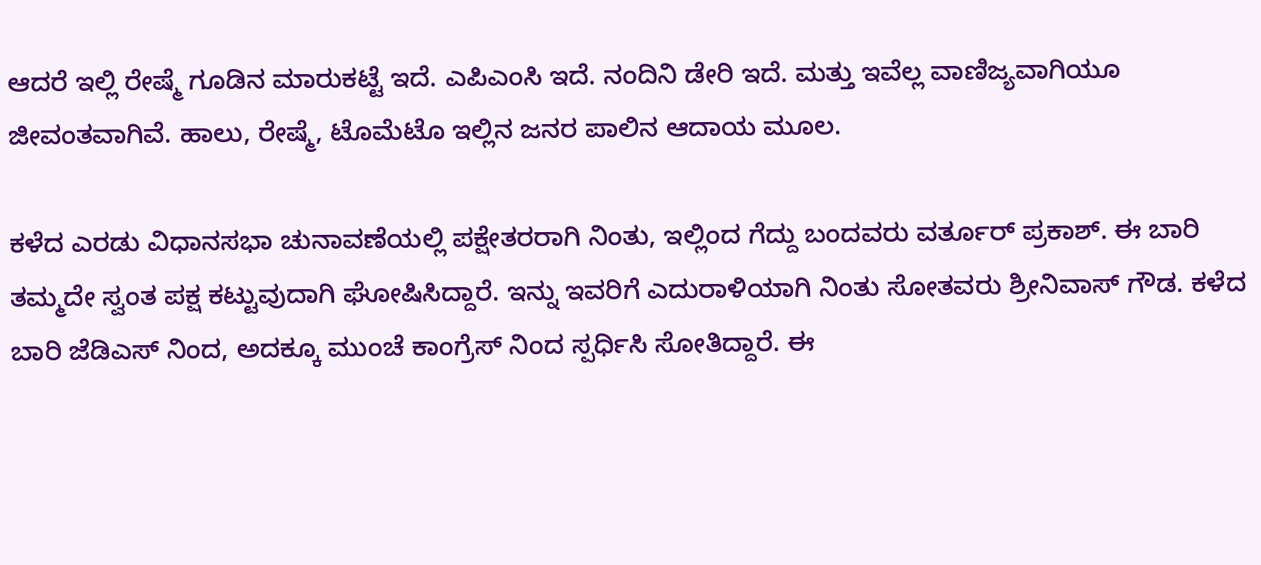ಆದರೆ ಇಲ್ಲಿ ರೇಷ್ಮೆ ಗೂಡಿನ ಮಾರುಕಟ್ಟೆ ಇದೆ. ಎಪಿಎಂಸಿ ಇದೆ. ನಂದಿನಿ ಡೇರಿ ಇದೆ. ಮತ್ತು ಇವೆಲ್ಲ ವಾಣಿಜ್ಯವಾಗಿಯೂ ಜೀವಂತವಾಗಿವೆ. ಹಾಲು, ರೇಷ್ಮೆ, ಟೊಮೆಟೊ ಇಲ್ಲಿನ ಜನರ ಪಾಲಿನ ಆದಾಯ ಮೂಲ.

ಕಳೆದ ಎರಡು ವಿಧಾನಸಭಾ ಚುನಾವಣೆಯಲ್ಲಿ ಪಕ್ಷೇತರರಾಗಿ ನಿಂತು, ಇಲ್ಲಿಂದ ಗೆದ್ದು ಬಂದವರು ವರ್ತೂರ್ ಪ್ರಕಾಶ್. ಈ ಬಾರಿ ತಮ್ಮದೇ ಸ್ವಂತ ಪಕ್ಷ ಕಟ್ಟುವುದಾಗಿ ಘೋಷಿಸಿದ್ದಾರೆ. ಇನ್ನು ಇವರಿಗೆ ಎದುರಾಳಿಯಾಗಿ ನಿಂತು ಸೋತವರು ಶ್ರೀನಿವಾಸ್ ಗೌಡ. ಕಳೆದ ಬಾರಿ ಜೆಡಿಎಸ್ ನಿಂದ, ಅದಕ್ಕೂ ಮುಂಚೆ ಕಾಂಗ್ರೆಸ್ ನಿಂದ ಸ್ಪರ್ಧಿಸಿ ಸೋತಿದ್ದಾರೆ. ಈ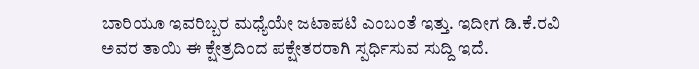ಬಾರಿಯೂ ಇವರಿಬ್ಬರ ಮಧ್ಯೆಯೇ ಜಟಾಪಟಿ ಎಂಬಂತೆ ಇತ್ತು. ಇದೀಗ ಡಿ.ಕೆ.ರವಿ ಅವರ ತಾಯಿ ಈ ಕ್ಷೇತ್ರದಿಂದ ಪಕ್ಷೇತರರಾಗಿ ಸ್ಪರ್ಧಿಸುವ ಸುದ್ದಿ ಇದೆ.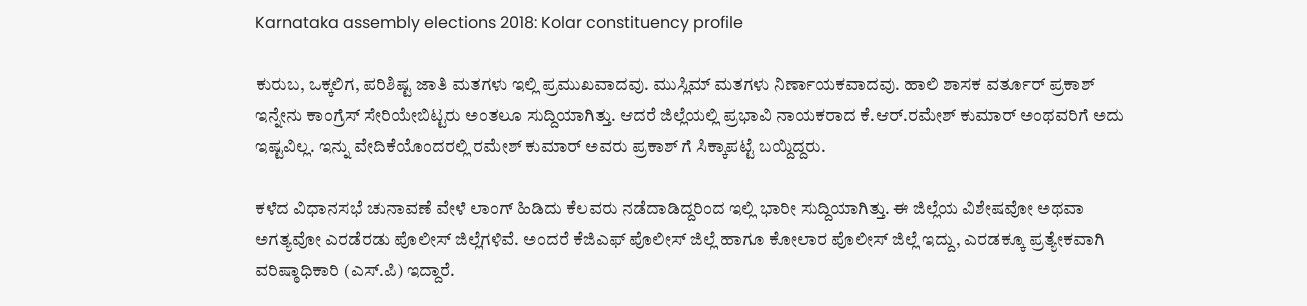Karnataka assembly elections 2018: Kolar constituency profile

ಕುರುಬ, ಒಕ್ಕಲಿಗ, ಪರಿಶಿಷ್ಟ ಜಾತಿ ಮತಗಳು ಇಲ್ಲಿ ಪ್ರಮುಖವಾದವು. ಮುಸ್ಲಿಮ್ ಮತಗಳು ನಿರ್ಣಾಯಕವಾದವು. ಹಾಲಿ ಶಾಸಕ ವರ್ತೂರ್ ಪ್ರಕಾಶ್ ಇನ್ನೇನು ಕಾಂಗ್ರೆಸ್ ಸೇರಿಯೇಬಿಟ್ಟರು ಅಂತಲೂ ಸುದ್ದಿಯಾಗಿತ್ತು. ಆದರೆ ಜಿಲ್ಲೆಯಲ್ಲಿ ಪ್ರಭಾವಿ ನಾಯಕರಾದ ಕೆ.ಆರ್.ರಮೇಶ್ ಕುಮಾರ್ ಅಂಥವರಿಗೆ ಅದು ಇಷ್ಟವಿಲ್ಲ. ಇನ್ನು ವೇದಿಕೆಯೊಂದರಲ್ಲಿ ರಮೇಶ್ ಕುಮಾರ್ ಅವರು ಪ್ರಕಾಶ್ ಗೆ ಸಿಕ್ಕಾಪಟ್ಟೆ ಬಯ್ದಿದ್ದರು.

ಕಳೆದ ವಿಧಾನಸಭೆ ಚುನಾವಣೆ ವೇಳೆ ಲಾಂಗ್ ಹಿಡಿದು ಕೆಲವರು ನಡೆದಾಡಿದ್ದರಿಂದ ಇಲ್ಲಿ ಭಾರೀ ಸುದ್ದಿಯಾಗಿತ್ತು. ಈ ಜಿಲ್ಲೆಯ ವಿಶೇಷವೋ ಅಥವಾ ಅಗತ್ಯವೋ ಎರಡೆರಡು ಪೊಲೀಸ್ ಜಿಲ್ಲೆಗಳಿವೆ. ಅಂದರೆ ಕೆಜಿಎಫ್ ಪೊಲೀಸ್ ಜಿಲ್ಲೆ ಹಾಗೂ ಕೋಲಾರ ಪೊಲೀಸ್ ಜಿಲ್ಲೆ ಇದ್ದು, ಎರಡಕ್ಕೂ ಪ್ರತ್ಯೇಕವಾಗಿ ವರಿಷ್ಠಾಧಿಕಾರಿ (ಎಸ್.ಪಿ) ಇದ್ದಾರೆ.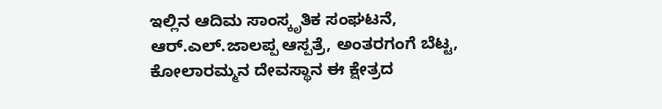ಇಲ್ಲಿನ ಆದಿಮ ಸಾಂಸ್ಕೃತಿಕ ಸಂಘಟನೆ, ಆರ್.ಎಲ್.ಜಾಲಪ್ಪ ಆಸ್ಪತ್ರೆ, ಅಂತರಗಂಗೆ ಬೆಟ್ಟ, ಕೋಲಾರಮ್ಮನ ದೇವಸ್ಥಾನ ಈ ಕ್ಷೇತ್ರದ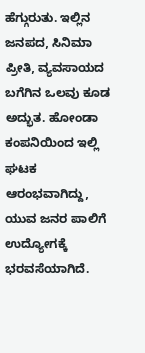ಹೆಗ್ಗುರುತು. ಇಲ್ಲಿನ ಜನಪದ, ಸಿನಿಮಾ ಪ್ರೀತಿ, ವ್ಯವಸಾಯದ ಬಗೆಗಿನ ಒಲವು ಕೂಡ ಅದ್ಭುತ. ಹೋಂಡಾ ಕಂಪನಿಯಿಂದ ಇಲ್ಲಿ ಘಟಕ ಆರಂಭವಾಗಿದ್ದು, ಯುವ ಜನರ ಪಾಲಿಗೆ ಉದ್ಯೋಗಕ್ಕೆ ಭರವಸೆಯಾಗಿದೆ.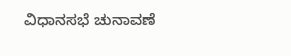ವಿಧಾನಸಭೆ ಚುನಾವಣೆ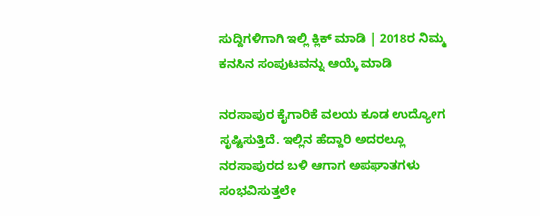ಸುದ್ದಿಗಳಿಗಾಗಿ ಇಲ್ಲಿ ಕ್ಲಿಕ್ ಮಾಡಿ | 2018ರ ನಿಮ್ಮ ಕನಸಿನ ಸಂಪುಟವನ್ನು ಆಯ್ಕೆ ಮಾಡಿ

ನರಸಾಪುರ ಕೈಗಾರಿಕೆ ವಲಯ ಕೂಡ ಉದ್ಯೋಗ ಸೃಷ್ಟಿಸುತ್ತಿದೆ. ಇಲ್ಲಿನ ಹೆದ್ದಾರಿ ಅದರಲ್ಲೂ ನರಸಾಪುರದ ಬಳಿ ಆಗಾಗ ಅಪಘಾತಗಳು ಸಂಭವಿಸುತ್ತಲೇ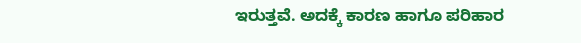ಇರುತ್ತವೆ. ಅದಕ್ಕೆ ಕಾರಣ ಹಾಗೂ ಪರಿಹಾರ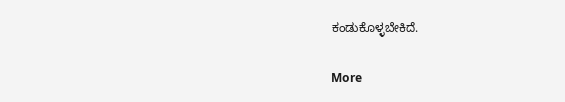ಕಂಡುಕೊಳ್ಳಬೇಕಿದೆ.

More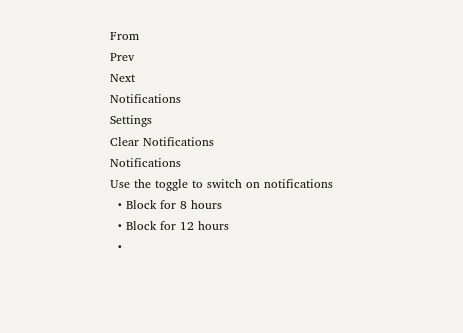From
Prev
Next
Notifications
Settings
Clear Notifications
Notifications
Use the toggle to switch on notifications
  • Block for 8 hours
  • Block for 12 hours
  •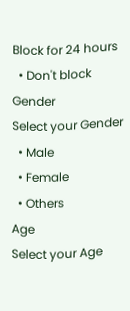Block for 24 hours
  • Don't block
Gender
Select your Gender
  • Male
  • Female
  • Others
Age
Select your Age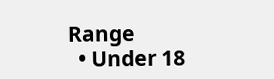Range
  • Under 18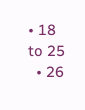• 18 to 25
  • 26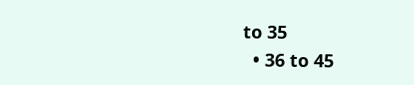to 35
  • 36 to 45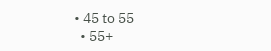• 45 to 55
  • 55+